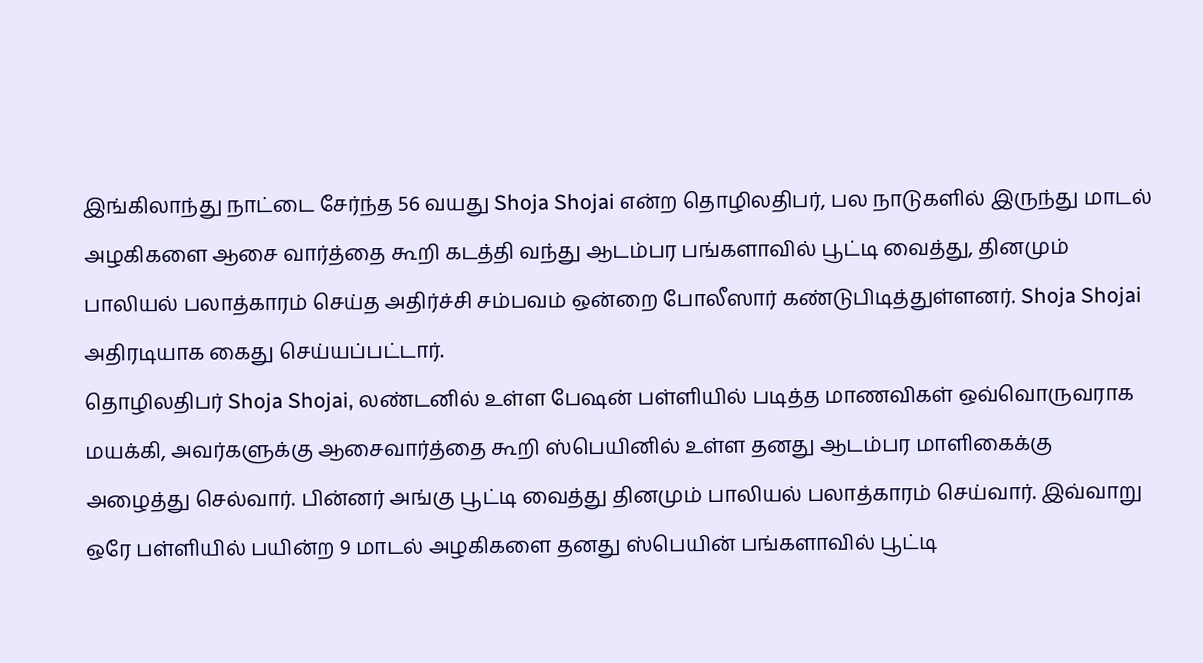இங்கிலாந்து நாட்டை சேர்ந்த 56 வயது Shoja Shojai என்ற தொழிலதிபர், பல நாடுகளில் இருந்து மாடல் அழகிகளை ஆசை வார்த்தை கூறி கடத்தி வந்து ஆடம்பர பங்களாவில் பூட்டி வைத்து, தினமும் பாலியல் பலாத்காரம் செய்த அதிர்ச்சி சம்பவம் ஒன்றை போலீஸார் கண்டுபிடித்துள்ளனர். Shoja Shojai அதிரடியாக கைது செய்யப்பட்டார்.
தொழிலதிபர் Shoja Shojai, லண்டனில் உள்ள பேஷன் பள்ளியில் படித்த மாணவிகள் ஒவ்வொருவராக மயக்கி, அவர்களுக்கு ஆசைவார்த்தை கூறி ஸ்பெயினில் உள்ள தனது ஆடம்பர மாளிகைக்கு அழைத்து செல்வார். பின்னர் அங்கு பூட்டி வைத்து தினமும் பாலியல் பலாத்காரம் செய்வார். இவ்வாறு ஒரே பள்ளியில் பயின்ற 9 மாடல் அழகிகளை தனது ஸ்பெயின் பங்களாவில் பூட்டி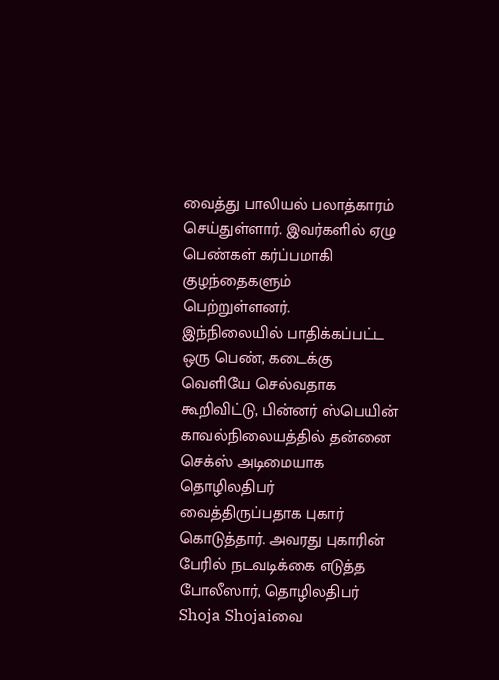வைத்து பாலியல் பலாத்காரம் செய்துள்ளார். இவர்களில் ஏழு பெண்கள் கர்ப்பமாகி குழந்தைகளும் பெற்றுள்ளனர்.
இந்நிலையில் பாதிக்கப்பட்ட ஒரு பெண், கடைக்கு வெளியே செல்வதாக கூறிவிட்டு, பின்னர் ஸ்பெயின் காவல்நிலையத்தில் தன்னை செக்ஸ் அடிமையாக தொழிலதிபர் வைத்திருப்பதாக புகார் கொடுத்தார். அவரது புகாரின் பேரில் நடவடிக்கை எடுத்த போலீஸார், தொழிலதிபர் Shoja Shojaiவை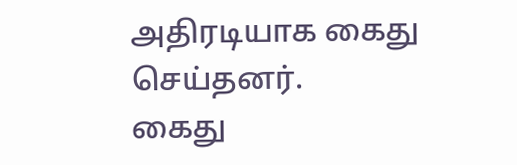அதிரடியாக கைது செய்தனர்.
கைது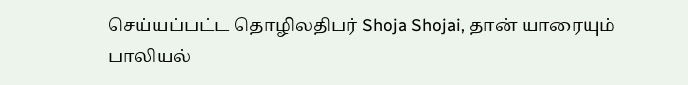செய்யப்பட்ட தொழிலதிபர் Shoja Shojai, தான் யாரையும் பாலியல்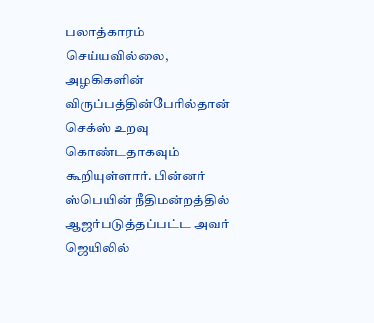பலாத்காரம் செய்யவில்லை, அழகிகளின் விருப்பத்தின்பேரில்தான் செக்ஸ் உறவு கொண்டதாகவும் கூறியுள்ளார். பின்னர் ஸ்பெயின் நீதிமன்றத்தில் ஆஜர்படுத்தப்பட்ட அவர் ஜெயிலில்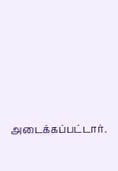அடைக்கப்பட்டார்.